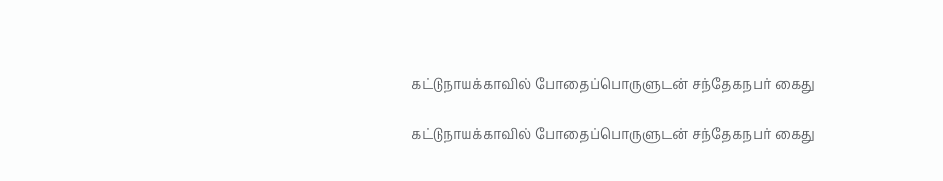கட்டுநாயக்காவில் போதைப்பொருளுடன் சந்தேகநபர் கைது

கட்டுநாயக்காவில் போதைப்பொருளுடன் சந்தேகநபர் கைது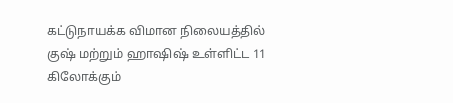கட்டுநாயக்க விமான நிலையத்தில் குஷ் மற்றும் ஹாஷிஷ் உள்ளிட்ட 11 கிலோக்கும்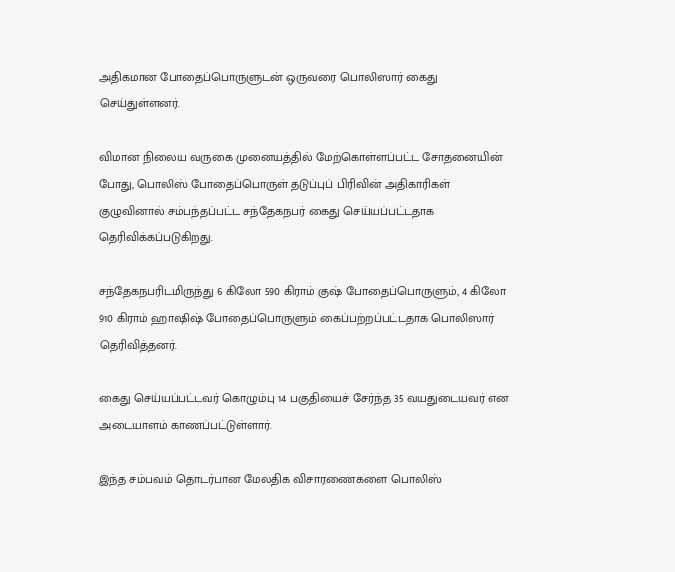அதிகமான போதைப்பொருளுடன் ஒருவரை பொலிஸார் கைது செய்துள்ளனர்.

விமான நிலைய வருகை முனையத்தில் மேற்கொள்ளப்பட்ட சோதனையின் போது, பொலிஸ் போதைப்பொருள் தடுப்புப் பிரிவின் அதிகாரிகள் குழுவினால் சம்பந்தப்பட்ட சந்தேகநபர் கைது செய்யப்பட்டதாக தெரிவிக்கப்படுகிறது.

சந்தேகநபரிடமிருந்து 6 கிலோ 590 கிராம் குஷ் போதைப்பொருளும், 4 கிலோ 910 கிராம் ஹாஷிஷ் போதைப்பொருளும் கைப்பற்றப்பட்டதாக பொலிஸார் தெரிவித்தனர்.

கைது செய்யப்பட்டவர் கொழும்பு 14 பகுதியைச் சேர்ந்த 35 வயதுடையவர் என அடையாளம் காணப்பட்டுள்ளார்.

இந்த சம்பவம் தொடர்பான மேலதிக விசாரணைகளை பொலிஸ்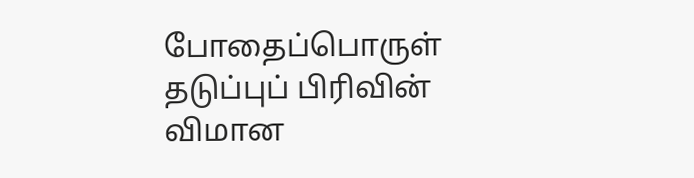போதைப்பொருள் தடுப்புப் பிரிவின் விமான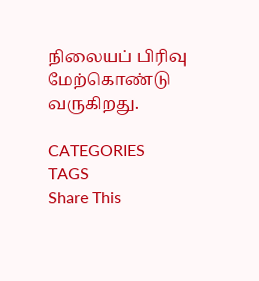நிலையப் பிரிவு மேற்கொண்டு வருகிறது.

CATEGORIES
TAGS
Share This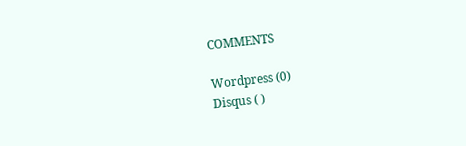COMMENTS

Wordpress (0)
Disqus ( )